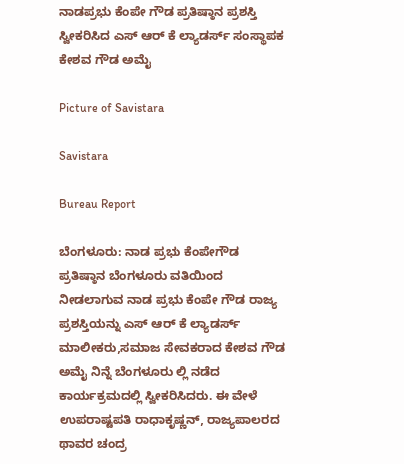ನಾಡಪ್ರಭು ಕೆಂಪೇ ಗೌಡ ಪ್ರತಿಷ್ಠಾನ ಪ್ರಶಸ್ತಿ ಸ್ವೀಕರಿಸಿದ ಎಸ್ ಆರ್ ಕೆ ಲ್ಯಾಡರ್ಸ್ ಸಂಸ್ಥಾಪಕ ಕೇಶವ ಗೌಡ ಅಮೈ

Picture of Savistara

Savistara

Bureau Report

ಬೆಂಗಳೂರು: ನಾಡ ಪ್ರಭು ಕೆಂಪೇಗೌಡ ಪ್ರತಿಷ್ಠಾನ ಬೆಂಗಳೂರು ವತಿಯಿಂದ ನೀಡಲಾಗುವ ನಾಡ ಪ್ರಭು ಕೆಂಪೇ ಗೌಡ ರಾಜ್ಯ ಪ್ರಶಸ್ತಿಯನ್ನು ಎಸ್ ಆರ್ ಕೆ ಲ್ಯಾಡರ್ಸ್ ಮಾಲೀಕರು,ಸಮಾಜ ಸೇವಕರಾದ ಕೇಶವ ಗೌಡ ಅಮೈ ನಿನ್ನೆ ಬೆಂಗಳೂರು ಲ್ಲಿ ನಡೆದ ಕಾರ್ಯಕ್ರಮದಲ್ಲಿ ಸ್ವೀಕರಿಸಿದರು. ಈ ವೇಳೆ ಉಪರಾಷ್ಟಪತಿ ರಾಧಾಕೃಷ್ಣನ್, ರಾಜ್ಯಪಾಲರದ ಥಾವರ ಚಂದ್ರ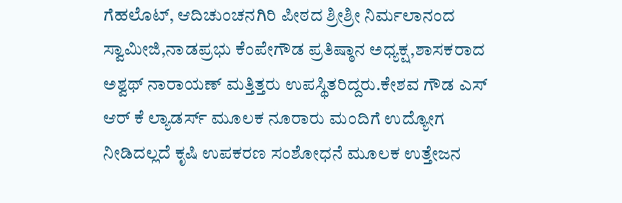ಗೆಹಲೊಟ್, ಆದಿಚುಂಚನಗಿರಿ ಪೀಠದ ಶ್ರೀಶ್ರೀ ನಿರ್ಮಲಾನಂದ ಸ್ವಾಮೀಜಿ,ನಾಡಪ್ರಭು ಕೆಂಪೇಗೌಡ ಪ್ರತಿಷ್ಠಾನ ಅಧ್ಯಕ್ಷ,ಶಾಸಕರಾದ ಅಶ್ವಥ್ ನಾರಾಯಣ್ ಮತ್ತಿತ್ತರು ಉಪಸ್ಥಿತರಿದ್ದರು.ಕೇಶವ ಗೌಡ ಎಸ್ ಆರ್ ಕೆ ಲ್ಯಾಡರ್ಸ್ ಮೂಲಕ ನೂರಾರು ಮಂದಿಗೆ ಉದ್ಯೋಗ ನೀಡಿದಲ್ಲದೆ ಕೃಷಿ ಉಪಕರಣ ಸಂಶೋಧನೆ ಮೂಲಕ ಉತ್ತೇಜನ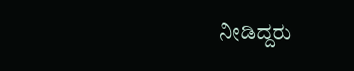ನೀಡಿದ್ದರು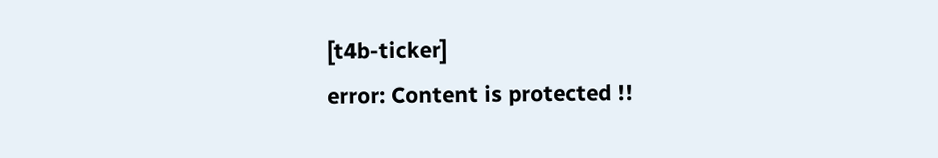[t4b-ticker]
error: Content is protected !!